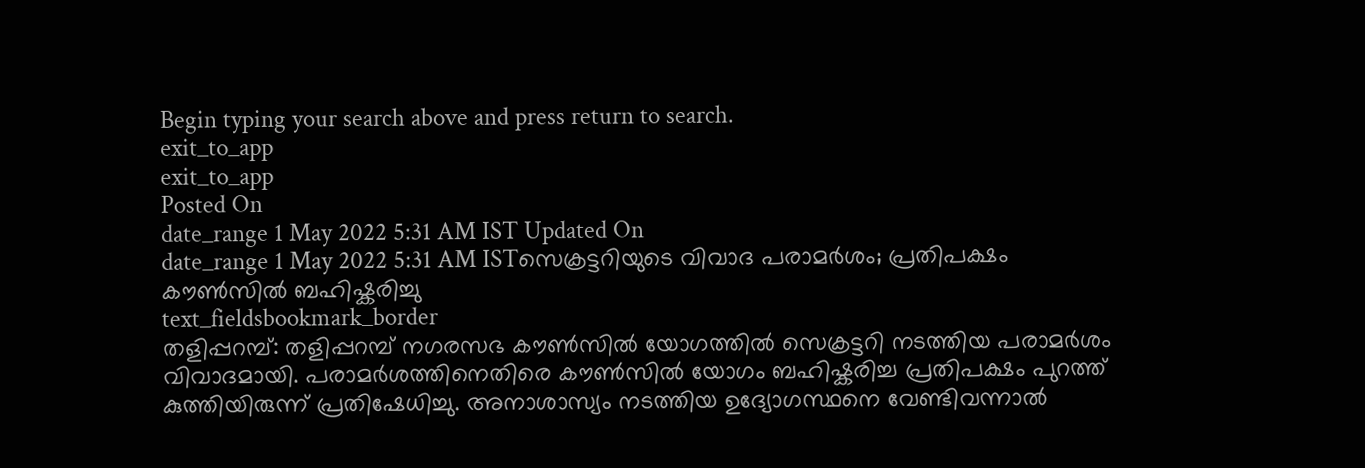Begin typing your search above and press return to search.
exit_to_app
exit_to_app
Posted On
date_range 1 May 2022 5:31 AM IST Updated On
date_range 1 May 2022 5:31 AM ISTസെക്രട്ടറിയുടെ വിവാദ പരാമർശം; പ്രതിപക്ഷം കൗൺസിൽ ബഹിഷ്കരിച്ചു
text_fieldsbookmark_border
തളിപ്പറമ്പ്: തളിപ്പറമ്പ് നഗരസഭ കൗൺസിൽ യോഗത്തിൽ സെക്രട്ടറി നടത്തിയ പരാമർശം വിവാദമായി. പരാമർശത്തിനെതിരെ കൗൺസിൽ യോഗം ബഹിഷ്കരിച്ച പ്രതിപക്ഷം പുറത്ത് കുത്തിയിരുന്ന് പ്രതിഷേധിച്ചു. അനാശാസ്യം നടത്തിയ ഉദ്യോഗസ്ഥനെ വേണ്ടിവന്നാൽ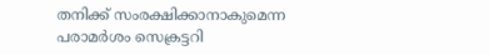തനിക്ക് സംരക്ഷിക്കാനാകുമെന്ന പരാമർശം സെക്രട്ടറി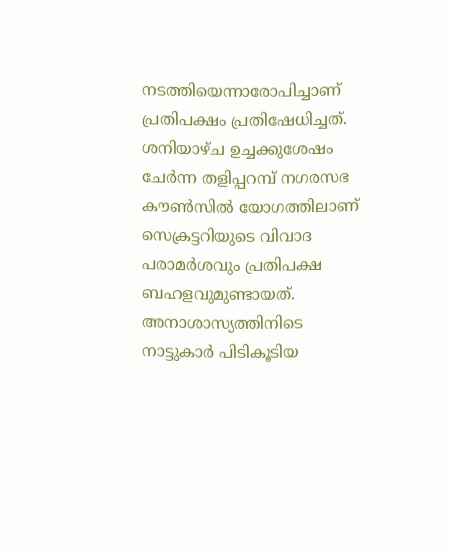നടത്തിയെന്നാരോപിച്ചാണ് പ്രതിപക്ഷം പ്രതിഷേധിച്ചത്. ശനിയാഴ്ച ഉച്ചക്കുശേഷം ചേർന്ന തളിപ്പറമ്പ് നഗരസഭ കൗൺസിൽ യോഗത്തിലാണ് സെക്രട്ടറിയുടെ വിവാദ പരാമർശവും പ്രതിപക്ഷ ബഹളവുമുണ്ടായത്. അനാശാസ്യത്തിനിടെ നാട്ടുകാർ പിടികൂടിയ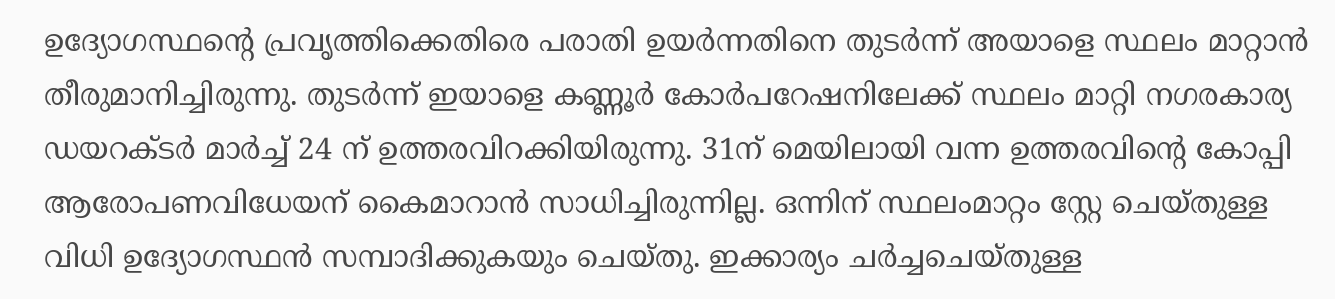ഉദ്യോഗസ്ഥന്റെ പ്രവൃത്തിക്കെതിരെ പരാതി ഉയർന്നതിനെ തുടർന്ന് അയാളെ സ്ഥലം മാറ്റാൻ തീരുമാനിച്ചിരുന്നു. തുടർന്ന് ഇയാളെ കണ്ണൂർ കോർപറേഷനിലേക്ക് സ്ഥലം മാറ്റി നഗരകാര്യ ഡയറക്ടർ മാർച്ച് 24 ന് ഉത്തരവിറക്കിയിരുന്നു. 31ന് മെയിലായി വന്ന ഉത്തരവിന്റെ കോപ്പി ആരോപണവിധേയന് കൈമാറാൻ സാധിച്ചിരുന്നില്ല. ഒന്നിന് സ്ഥലംമാറ്റം സ്റ്റേ ചെയ്തുള്ള വിധി ഉദ്യോഗസ്ഥൻ സമ്പാദിക്കുകയും ചെയ്തു. ഇക്കാര്യം ചർച്ചചെയ്തുള്ള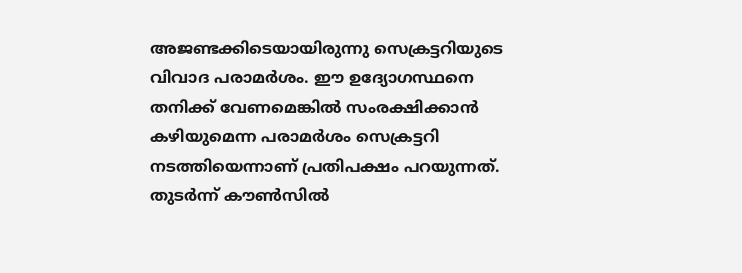അജണ്ടക്കിടെയായിരുന്നു സെക്രട്ടറിയുടെ വിവാദ പരാമർശം. ഈ ഉദ്യോഗസ്ഥനെ തനിക്ക് വേണമെങ്കിൽ സംരക്ഷിക്കാൻ കഴിയുമെന്ന പരാമർശം സെക്രട്ടറി നടത്തിയെന്നാണ് പ്രതിപക്ഷം പറയുന്നത്. തുടർന്ന് കൗൺസിൽ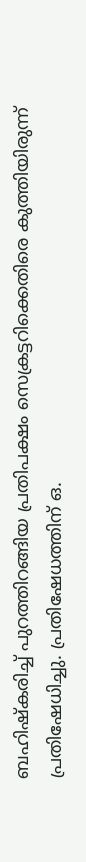ബഹിഷ്കരിച്ച് പുറത്തിറങ്ങിയ പ്രതിപക്ഷം സെക്രട്ടറിക്കെതിരെ കുത്തിയിരുന്ന് പ്രതിഷേധിച്ചു. പ്രതിഷേധത്തിന് ഒ.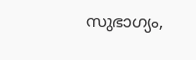സുഭാഗ്യം,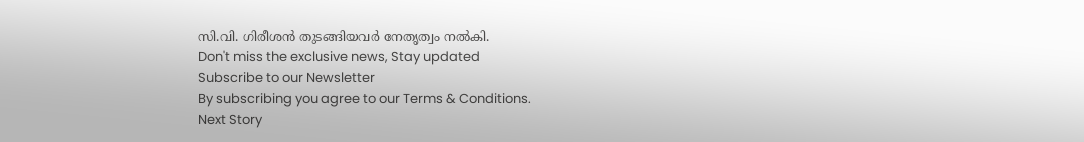സി.വി. ഗിരീശൻ തുടങ്ങിയവർ നേതൃത്വം നൽകി.
Don't miss the exclusive news, Stay updated
Subscribe to our Newsletter
By subscribing you agree to our Terms & Conditions.
Next Story